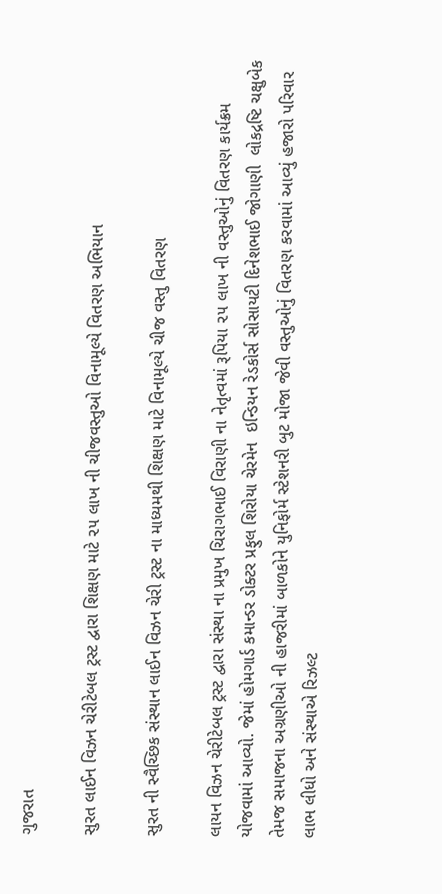ગુજરાત

સુરત લાઈન વિઝન ચેરીટેબલ ટ્રસ્ટ દ્વારા શિક્ષણ માટે ૨૫ લાખ ની ચીજવસ્તુઓ વિનામૂલ્યે વિતરણ અભિયાન

સુરત ની સ્વૈચ્છિક સંસ્થાન લાઈન વિઝન ચેરી ટ્રસ્ટ ના માધ્યમથી શિક્ષણ માટે વિનામૂલ્યે ચીજ વસ્તુ વિતરણ

લાયન વિઝન ચેરીટેબલ ટ્રસ્ટ દ્વારા સંસ્થા ના પ્રમુખ ચિરાગભાઈ વિરાણી ના નેતૃત્વમાં રૂપિયા ૨૫ લાખ ની વસ્તુઓનું વિતરણ કાર્યક્રમ યોજવામાં આવ્યો. જેમાં હોમગાર્ડ કમાન્ડર ડોક્ટર પ્રફુલ શિરોયા ચેરમેન  ઇન્ડિયન રેડકોર્સ સોસાયટી દિનેશભાઈ જોગાણી  લોકદ્રષ્ટિ ચક્ષુબેક તેમજ સમાજના અગ્રણીઓ ની હાજરીમાં બાળકોને યુનિફોર્મ સ્ટેશનરી બુટ મોજા જેવી વસ્તુઓનું વિતરણ કરવામાં આવ્યું હજારો પરિવાર લાભ લીધો અને સંસ્થાએ રિઝલ્ટ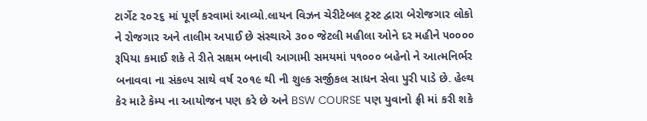ટાર્ગેટ ૨૦૨૬ માં પૂર્ણ કરવામાં આવ્યો.લાયન વિઝન ચેરીટેબલ ટ્રસ્ટ દ્વારા બેરોજગાર લોકો ને રોજગાર અને તાલીમ અપાઈ છે સંસ્થાએ ૩૦૦ જેટલી મહીલા ઓને દર મહીને ૫૦૦૦૦ રૂપિયા કમાઈ શકે તે રીતે સક્ષમ બનાવી આગામી સમયમાં ૫૧૦૦૦ બહેનો ને આત્મનિર્ભર બનાવવા ના સંકલ્પ સાથે વર્ષ ૨૦૧૯ થી ની શુલ્ક સર્જીકલ સાધન સેવા પુરી પાડે છે. હેલ્થ કેર માટે કેમ્પ ના આયોજન પણ કરે છે અને BSW COURSE પણ યુવાનો ફ્રી માં કરી શકે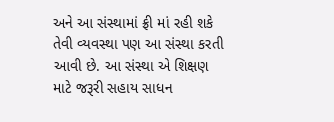અને આ સંસ્થામાં ફ્રી માં રહી શકે તેવી વ્યવસ્થા પણ આ સંસ્થા કરતી આવી છે. આ સંસ્થા એ શિક્ષણ માટે જરૂરી સહાય સાધન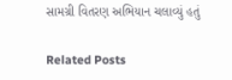સામગ્રી વિતરણ અભિયાન ચલાવ્યું હતું

Related Posts